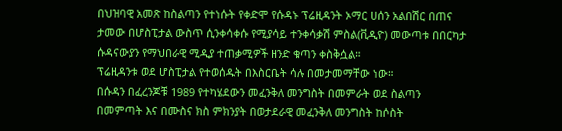በህዝባዊ አመጽ ከስልጣን የተነሱት የቀድሞ የሱዳኑ ፕሬዚዳንት ኦማር ሀሰን አልበሽር በጠና ታመው በሆስፒታል ውስጥ ሲንቀሳቀሱ የሚያሳይ ተንቀሳቃሽ ምስል(ቪዲዮ) መውጣቱ በበርካታ ሱዳናውያን የማህበራዊ ሚዲያ ተጠቃሚዎች ዘንድ ቁጣን ቀስቅሷል።
ፕሬዚዳንቱ ወደ ሆስፒታል የተወሰዱት በእስርቤት ሳሉ በመታመማቸው ነው።
በሱዳን በፈረንጆቹ 1989 የተካሄደውን መፈንቅለ መንግስት በመምራት ወደ ስልጣን በመምጣት እና በሙስና ክስ ምክንያት በወታደራዊ መፈንቅለ መንግስት ከሶስት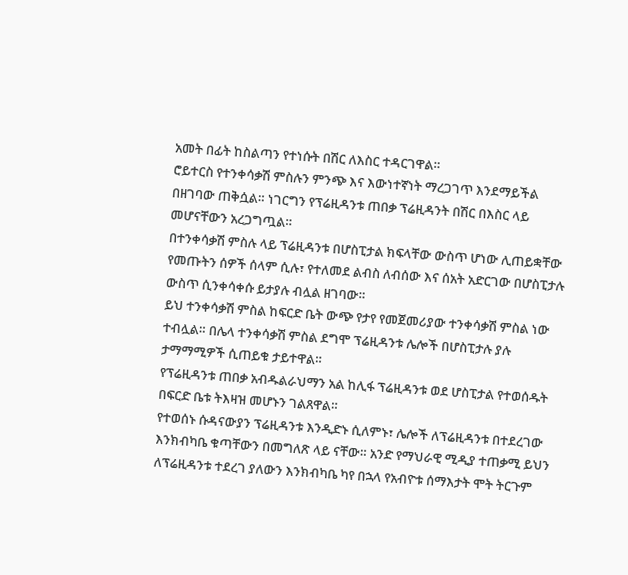አመት በፊት ከስልጣን የተነሱት በሽር ለእስር ተዳርገዋል።
ሮይተርስ የተንቀሳቃሽ ምስሉን ምንጭ እና እውነተኛነት ማረጋገጥ እንደማይችል በዘገባው ጠቅሷል። ነገርግን የፕሬዚዳንቱ ጠበቃ ፕሬዚዳንት በሽር በእስር ላይ መሆናቸውን አረጋግጧል።
በተንቀሳቃሽ ምስሉ ላይ ፕሬዚዳንቱ በሆስፒታል ክፍላቸው ውስጥ ሆነው ሊጠይቋቸው የመጡትን ሰዎች ሰላም ሲሉ፣ የተለመደ ልብስ ለብሰው እና ሰአት አድርገው በሆስፒታሉ ውስጥ ሲንቀሳቀሱ ይታያሉ ብሏል ዘገባው።
ይህ ተንቀሳቃሽ ምስል ከፍርድ ቤት ውጭ የታየ የመጀመሪያው ተንቀሳቃሽ ምስል ነው ተብሏል። በሌላ ተንቀሳቃሽ ምስል ደግሞ ፕሬዚዳንቱ ሌሎች በሆስፒታሉ ያሉ ታማማሚዎች ሲጠይቁ ታይተዋል።
የፕሬዚዳንቱ ጠበቃ አብዱልራህማን አል ከሊፋ ፕሬዚዳንቱ ወደ ሆስፒታል የተወሰዱት በፍርድ ቤቱ ትእዛዝ መሆኑን ገልጸዋል።
የተወሰኑ ሱዳናውያን ፕሬዚዳንቱ እንዲድኑ ሲለምኑ፣ ሌሎች ለፕሬዚዳንቱ በተደረገው እንክብካቤ ቁጣቸውን በመግለጽ ላይ ናቸው። አንድ የማህራዊ ሚዲያ ተጠቃሚ ይህን ለፕሬዚዳንቱ ተደረገ ያለውን እንክብካቤ ካየ በኋላ የአብዮቱ ሰማእታት ሞት ትርጉም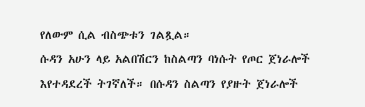የለውም ሲል ብስጭቱን ገልጿል።
ሱዳን አሁን ላይ አልበሽርን ከስልጣን ባነሱት የጦር ጀነራሎች እየተዳደረች ትገኛለች። በሱዳን ስልጣን የያዙት ጀነራሎች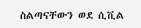ስልጣናቸውን ወደ ሲቪል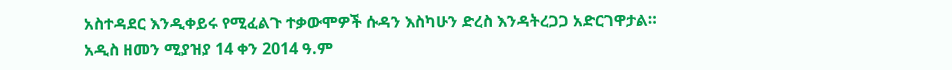አስተዳደር እንዲቀይሩ የሚፈልጉ ተቃውሞዎች ሱዳን እስካሁን ድረስ እንዳትረጋጋ አድርገዋታል።
አዲስ ዘመን ሚያዝያ 14 ቀን 2014 ዓ.ም